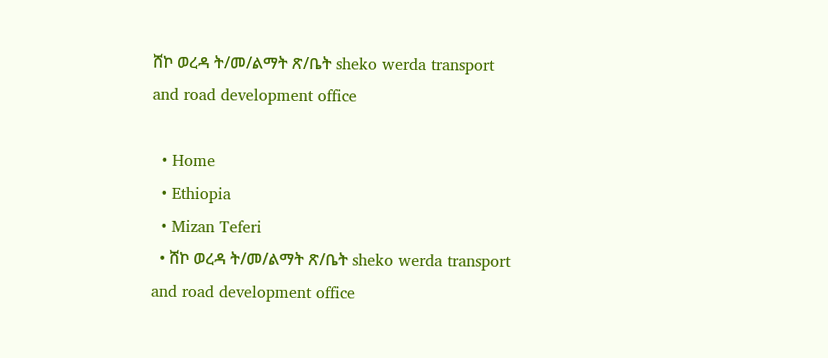ሸኮ ወረዳ ት/መ/ልማት ጽ/ቤት sheko werda transport and road development office

  • Home
  • Ethiopia
  • Mizan Teferi
  • ሸኮ ወረዳ ት/መ/ልማት ጽ/ቤት sheko werda transport and road development office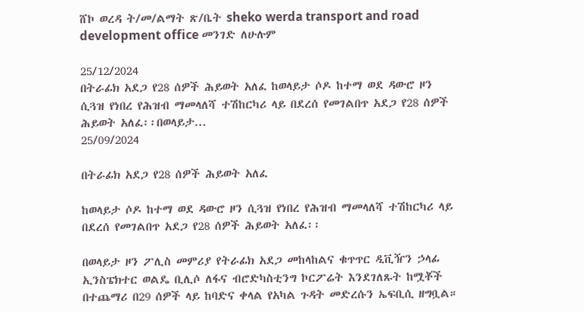ሸኮ ወረዳ ት/መ/ልማት ጽ/ቤት sheko werda transport and road development office መንገድ ለሁሉም

25/12/2024
በትራፊክ አደጋ የ28 ሰዎች ሕይወት አለፈ ከወላይታ ሶዶ ከተማ ወደ ዳውሮ ዞን  ሲጓዝ የነበረ የሕዝብ ማመላለሻ ተሽከርካሪ ላይ በደረሰ የመገልበጥ አደጋ የ28 ሰዎች ሕይወት አለፈ፡፡በወላይታ...
25/09/2024

በትራፊክ አደጋ የ28 ሰዎች ሕይወት አለፈ

ከወላይታ ሶዶ ከተማ ወደ ዳውሮ ዞን ሲጓዝ የነበረ የሕዝብ ማመላለሻ ተሽከርካሪ ላይ በደረሰ የመገልበጥ አደጋ የ28 ሰዎች ሕይወት አለፈ፡፡

በወላይታ ዞን ፖሊስ መምሪያ የትራፊክ አደጋ መከላከልና ቁጥጥር ዲቪዥን ኃላፊ ኢንስፔክተር ወልዴ ቢሊሶ ለፋና ብሮድካስቲንግ ኮርፖሬት እንደገለጹት ከሟቾች በተጨማሪ በ29 ሰዎች ላይ ከባድና ቀላል የአካል ጉዳት መድረሱን ኤፍቢሲ ዘግቧል።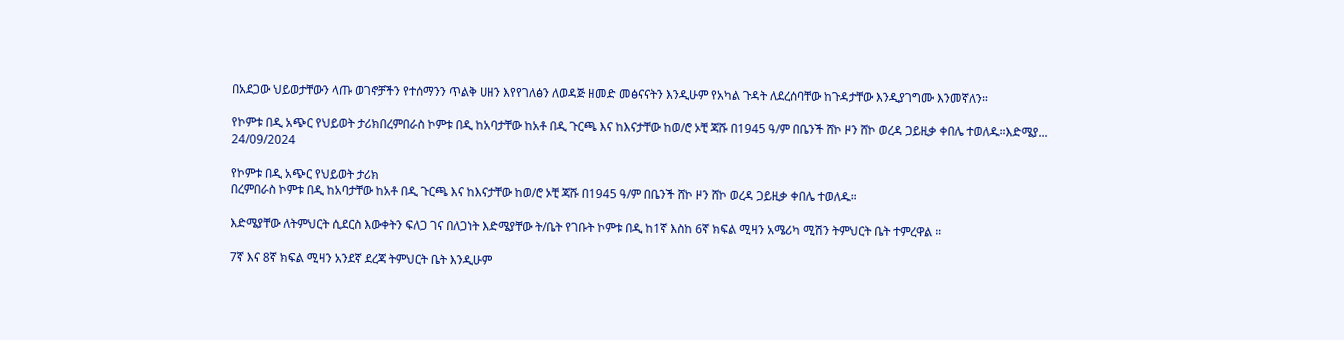በአደጋው ህይወታቸውን ላጡ ወገኖቻችን የተሰማንን ጥልቅ ሀዘን እየየገለፅን ለወዳጅ ዘመድ መፅናናትን እንዲሁም የአካል ጉዳት ለደረሰባቸው ከጉዳታቸው እንዲያገግሙ እንመኛለን።

የኮምቱ በዲ አጭር የህይወት ታሪክበረምበራስ ኮምቱ በዲ ከአባታቸው ከአቶ በዲ ጉርጫ እና ከእናታቸው ከወ/ሮ ኦቺ ጃሹ በ1945 ዓ/ም በቤንች ሸኮ ዞን ሸኮ ወረዳ ጋይዚቃ ቀበሌ ተወለዱ።እድሜያ...
24/09/2024

የኮምቱ በዲ አጭር የህይወት ታሪክ
በረምበራስ ኮምቱ በዲ ከአባታቸው ከአቶ በዲ ጉርጫ እና ከእናታቸው ከወ/ሮ ኦቺ ጃሹ በ1945 ዓ/ም በቤንች ሸኮ ዞን ሸኮ ወረዳ ጋይዚቃ ቀበሌ ተወለዱ።

እድሜያቸው ለትምህርት ሲደርስ እውቀትን ፍለጋ ገና በለጋነት እድሜያቸው ት/ቤት የገቡት ኮምቱ በዲ ከ1ኛ እስከ 6ኛ ክፍል ሚዛን አሜሪካ ሚሽን ትምህርት ቤት ተምረዋል ።

7ኛ እና 8ኛ ክፍል ሚዛን አንደኛ ደረጃ ትምህርት ቤት እንዲሁም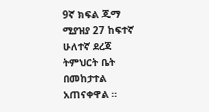9ኛ ክፍል ጂማ ሚያዝያ 27 ከፍተኛ ሁለተኛ ደረጃ ትምህርት ቤት በመከታተል አጠናቀዋል ።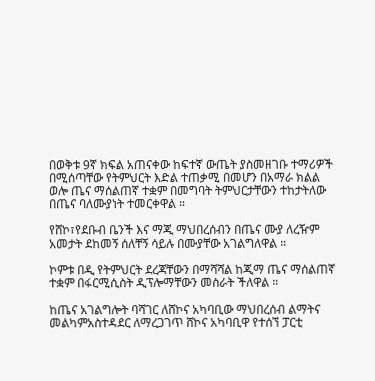በወቅቱ 9ኛ ክፍል አጠናቀው ከፍተኛ ውጤት ያስመዘገቡ ተማሪዎች በሚሰጣቸው የትምህርት እድል ተጠቃሚ በመሆን በአማራ ክልል ወሎ ጤና ማሰልጠኛ ተቋም በመግባት ትምህርታቸውን ተከታትለው በጤና ባለሙያነት ተመርቀዋል ።

የሸኮ፣የደቡብ ቤንች እና ማጂ ማህበረሰብን በጤና ሙያ ለረዥም አመታት ደከመኝ ሰለቸኝ ሳይሉ በሙያቸው አገልግለዋል ።

ኮምቱ በዲ የትምህርት ደረጃቸውን በማሻሻል ከጂማ ጤና ማሰልጠኛ ተቋም በፋርሚሲስት ዲፕሎማቸውን መስራት ችለዋል ።

ከጤና አገልግሎት ባሻገር ለሸኮና አካባቢው ማህበረሰብ ልማትና መልካምአስተዳደር ለማረጋገጥ ሸኮና አካባቢዋ የተሰኘ ፓርቲ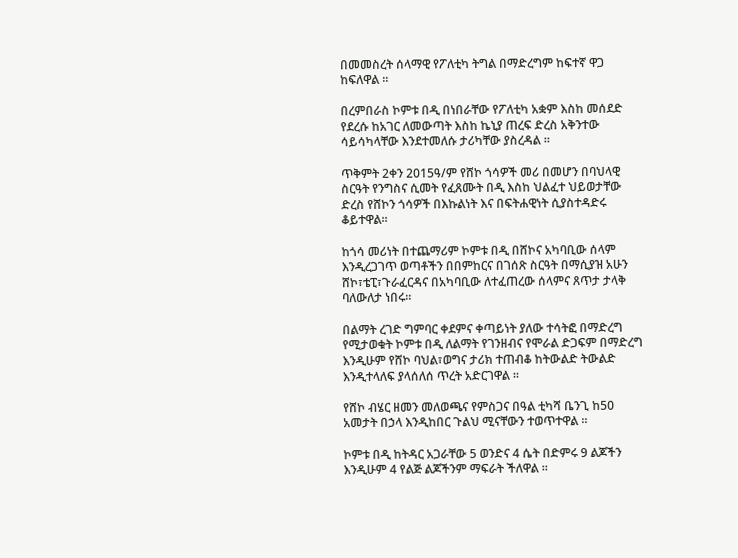በመመስረት ሰላማዊ የፖለቲካ ትግል በማድረግም ከፍተኛ ዋጋ ከፍለዋል ።

በረምበራስ ኮምቱ በዲ በነበራቸው የፖለቲካ አቋም እስከ መሰደድ የደረሱ ከአገር ለመውጣት እስከ ኬኒያ ጠረፍ ድረስ አቅንተው ሳይሳካላቸው እንደተመለሱ ታሪካቸው ያስረዳል ።

ጥቅምት 2ቀን 2015ዓ/ም የሸኮ ጎሳዎች መሪ በመሆን በባህላዊ ስርዓት የንግስና ሲመት የፈጸሙት በዲ እስከ ህልፈተ ህይወታቸው ድረስ የሸኮን ጎሳዎች በእኩልነት እና በፍትሐዊነት ሲያስተዳድሩ ቆይተዋል።

ከጎሳ መሪነት በተጨማሪም ኮምቱ በዲ በሸኮና አካባቢው ሰላም እንዲረጋገጥ ወጣቶችን በበምከርና በገሰጽ ስርዓት በማሲያዝ አሁን ሸኮ፣ቴፒ፣ጉራፈርዳና በአካባቢው ለተፈጠረው ሰላምና ጸጥታ ታላቅ ባለውለታ ነበሩ።

በልማት ረገድ ግምባር ቀደምና ቀጣይነት ያለው ተሳትፎ በማድረግ የሚታወቁት ኮምቱ በዲ ለልማት የገንዘብና የሞራል ድጋፍም በማድረግ እንዲሁም የሸኮ ባህል፣ወግና ታሪክ ተጠብቆ ከትውልድ ትውልድ እንዲተላለፍ ያላሰለሰ ጥረት አድርገዋል ።

የሸኮ ብሄር ዘመን መለወጫና የምስጋና በዓል ቲካሻ ቤንጊ ከ50 አመታት በኃላ እንዲከበር ጉልህ ሚናቸውን ተወጥተዋል ።

ኮምቱ በዲ ከትዳር አጋራቸው 5 ወንድና 4 ሴት በድምሩ 9 ልጆችን እንዲሁም 4 የልጅ ልጆችንም ማፍራት ችለዋል ።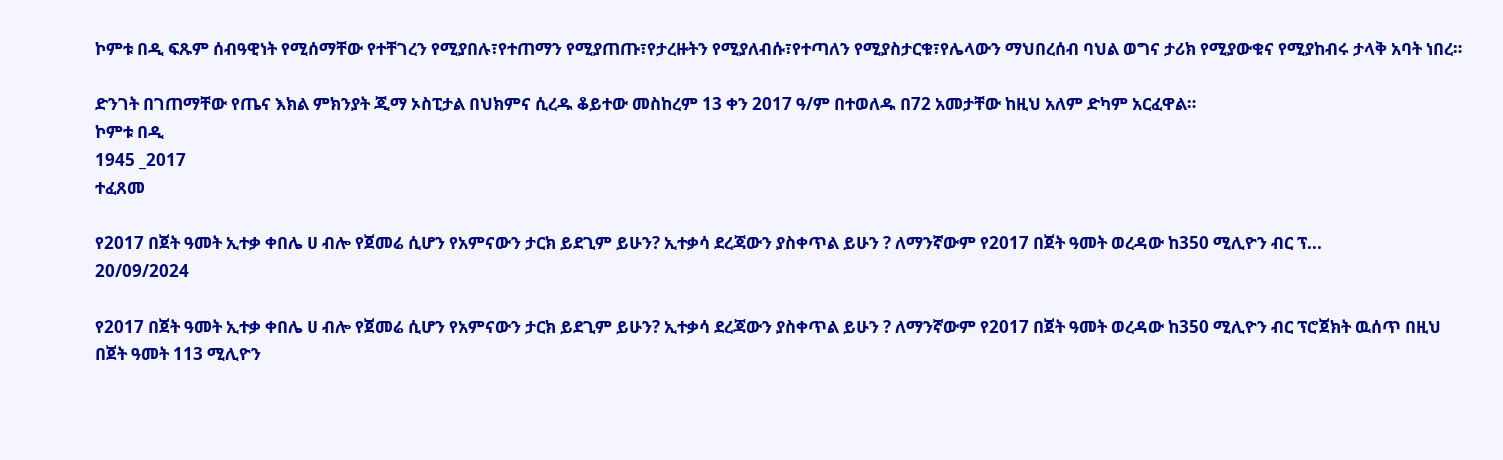ኮምቱ በዲ ፍጹም ሰብዓዊነት የሚሰማቸው የተቸገረን የሚያበሉ፣የተጠማን የሚያጠጡ፣የታረዙትን የሚያለብሱ፣የተጣለን የሚያስታርቁ፣የሌላውን ማህበረሰብ ባህል ወግና ታሪክ የሚያውቁና የሚያከብሩ ታላቅ አባት ነበረ።

ድንገት በገጠማቸው የጤና እክል ምክንያት ጂማ ኦስፒታል በህክምና ሲረዱ ቆይተው መስከረም 13 ቀን 2017 ዓ/ም በተወለዱ በ72 አመታቸው ከዚህ አለም ድካም አርፈዋል።
ኮምቱ በዲ
1945 _2017
ተፈጸመ

የ2017 በጀት ዓመት ኢተቃ ቀበሌ ሀ ብሎ የጀመሬ ሲሆን የአምናውን ታርክ ይደጊም ይሁን? ኢተቃሳ ደረጃውን ያስቀጥል ይሁን ? ለማንኛውም የ2017 በጀት ዓመት ወረዳው ከ350 ሚሊዮን ብር ፕ...
20/09/2024

የ2017 በጀት ዓመት ኢተቃ ቀበሌ ሀ ብሎ የጀመሬ ሲሆን የአምናውን ታርክ ይደጊም ይሁን? ኢተቃሳ ደረጃውን ያስቀጥል ይሁን ? ለማንኛውም የ2017 በጀት ዓመት ወረዳው ከ350 ሚሊዮን ብር ፕሮጀክት ዉሰጥ በዚህ በጀት ዓመት 113 ሚሊዮን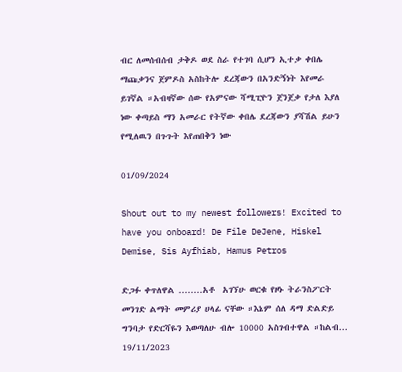ብር ለመሰብሰብ ታቅዶ ወደ ስራ የተገባ ሲሆን ኢተቃ ቀበሌ ማጩቃንና ጀምዶስ አስከትሎ ደረጃውን በአንድኝነት እየመራ ይገኛል ።አብዛኛው ሰው የአምናው ሻሚፒዮን ጀንጀቃ የታለ እያለ ነው ቀጣይስ ማን አመራር የትኛው ቀበሌ ደረጃውን ያሻሽል ይሁን የሚለዉን በጉጉት እየጠበቅን ነው

01/09/2024

Shout out to my newest followers! Excited to have you onboard! De File DeJene, Hiskel Demise, Sis Ayfhiab, Hamus Petros

ድጋፉ ቀጥለዋል ........አቶ  አገኘሁ ወርቁ የዞኑ ትራንስፖርት መንገድ ልማት መምሪያ ሀላፊ ናቸው ።እኔም ሰለ ዳማ ድልድይ ግንባታ የድርሻዬን እወጣለሁ ብሎ 10000 አስገብተዋል ።ከልብ...
19/11/2023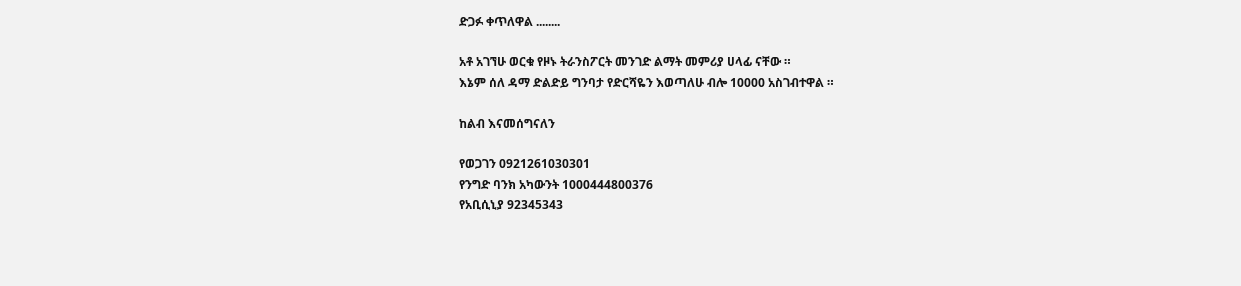ድጋፉ ቀጥለዋል ........

አቶ አገኘሁ ወርቁ የዞኑ ትራንስፖርት መንገድ ልማት መምሪያ ሀላፊ ናቸው ።
እኔም ሰለ ዳማ ድልድይ ግንባታ የድርሻዬን እወጣለሁ ብሎ 10000 አስገብተዋል ።

ከልብ እናመሰግናለን

የወጋገን 0921261030301
የንግድ ባንክ አካውንት 1000444800376
የአቢሲኒያ 92345343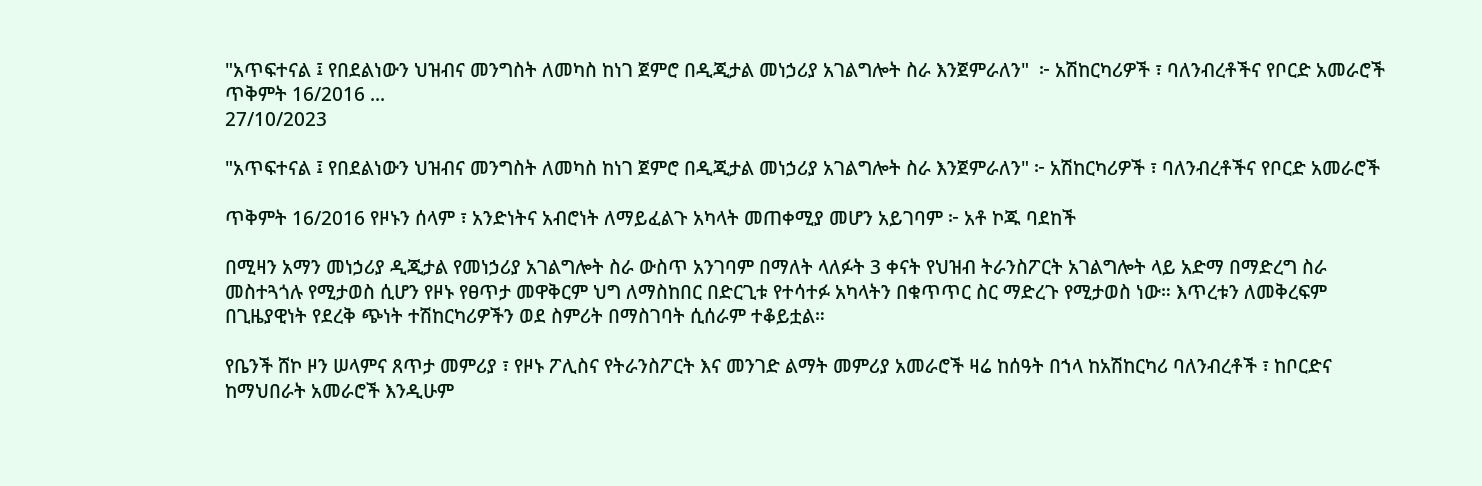"አጥፍተናል ፤ የበደልነውን ህዝብና መንግስት ለመካስ ከነገ ጀምሮ በዲጂታል መነኃሪያ አገልግሎት ስራ እንጀምራለን"  ፦ አሽከርካሪዎች ፣ ባለንብረቶችና የቦርድ አመራሮች ጥቅምት 16/2016 ...
27/10/2023

"አጥፍተናል ፤ የበደልነውን ህዝብና መንግስት ለመካስ ከነገ ጀምሮ በዲጂታል መነኃሪያ አገልግሎት ስራ እንጀምራለን" ፦ አሽከርካሪዎች ፣ ባለንብረቶችና የቦርድ አመራሮች

ጥቅምት 16/2016 የዞኑን ሰላም ፣ አንድነትና አብሮነት ለማይፈልጉ አካላት መጠቀሚያ መሆን አይገባም ፦ አቶ ኮጁ ባደከች

በሚዛን አማን መነኃሪያ ዲጂታል የመነኃሪያ አገልግሎት ስራ ውስጥ አንገባም በማለት ላለፉት 3 ቀናት የህዝብ ትራንስፖርት አገልግሎት ላይ አድማ በማድረግ ስራ መስተጓጎሉ የሚታወስ ሲሆን የዞኑ የፀጥታ መዋቅርም ህግ ለማስከበር በድርጊቱ የተሳተፉ አካላትን በቁጥጥር ስር ማድረጉ የሚታወስ ነው። እጥረቱን ለመቅረፍም በጊዜያዊነት የደረቅ ጭነት ተሽከርካሪዎችን ወደ ስምሪት በማስገባት ሲሰራም ተቆይቷል።

የቤንች ሸኮ ዞን ሠላምና ጸጥታ መምሪያ ፣ የዞኑ ፖሊስና የትራንስፖርት እና መንገድ ልማት መምሪያ አመራሮች ዛሬ ከሰዓት በኀላ ከአሽከርካሪ ባለንብረቶች ፣ ከቦርድና ከማህበራት አመራሮች እንዲሁም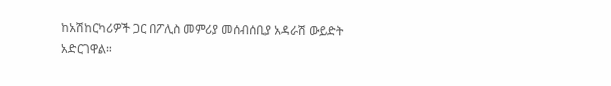ከአሽከርካሪዎች ጋር በፖሊስ መምሪያ መሰብሰቢያ አዳራሽ ውይድት አድርገዋል።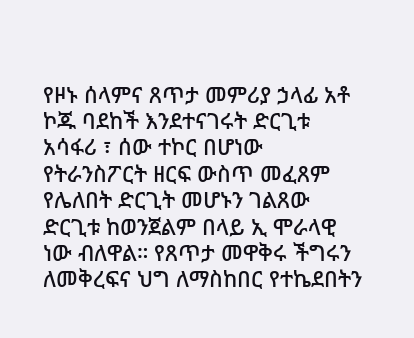የዞኑ ሰላምና ጸጥታ መምሪያ ኃላፊ አቶ ኮጁ ባደከች እንደተናገሩት ድርጊቱ አሳፋሪ ፣ ሰው ተኮር በሆነው የትራንስፖርት ዘርፍ ውስጥ መፈጸም የሌለበት ድርጊት መሆኑን ገልጸው ድርጊቱ ከወንጀልም በላይ ኢ ሞራላዊ ነው ብለዋል። የጸጥታ መዋቅሩ ችግሩን ለመቅረፍና ህግ ለማስከበር የተኬደበትን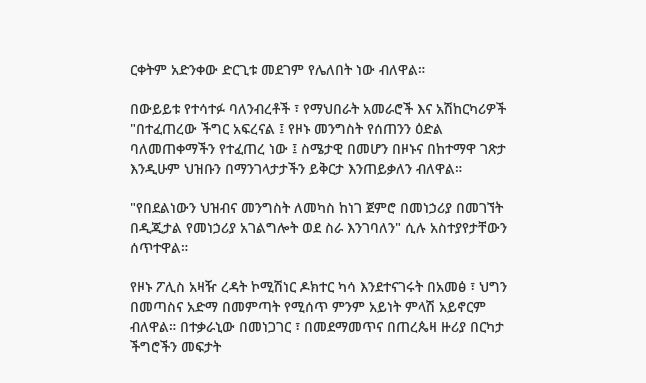ርቀትም አድንቀው ድርጊቱ መደገም የሌለበት ነው ብለዋል።

በውይይቱ የተሳተፉ ባለንብረቶች ፣ የማህበራት አመራሮች እና አሽከርካሪዎች "በተፈጠረው ችግር አፍረናል ፤ የዞኑ መንግስት የሰጠንን ዕድል ባለመጠቀማችን የተፈጠረ ነው ፤ ስሜታዊ በመሆን በዞኑና በከተማዋ ገጽታ እንዲሁም ህዝቡን በማንገላታታችን ይቅርታ እንጠይቃለን ብለዋል።

"የበደልነውን ህዝብና መንግስት ለመካስ ከነገ ጀምሮ በመነኃሪያ በመገኘት በዲጂታል የመነኃሪያ አገልግሎት ወደ ስራ እንገባለን" ሲሉ አስተያየታቸውን ሰጥተዋል።

የዞኑ ፖሊስ አዛዥ ረዳት ኮሚሽነር ዶክተር ካሳ እንደተናገሩት በአመፅ ፣ ህግን በመጣስና አድማ በመምጣት የሚሰጥ ምንም አይነት ምላሽ አይኖርም ብለዋል። በተቃራኒው በመነጋገር ፣ በመደማመጥና በጠረጴዛ ዙሪያ በርካታ ችግሮችን መፍታት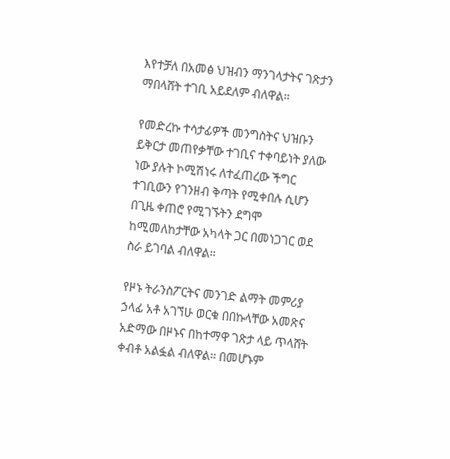እየተቻለ በአመፅ ህዝብን ማንገላታትና ገጽታን ማበላሸት ተገቢ አይደለም ብለዋል።

የመድረኩ ተሳታፊዎች መንግስትና ህዝቡን ይቅርታ መጠየቃቸው ተገቢና ተቀባይነት ያለው ነው ያሉት ኮሚሽነሩ ለተፈጠረው ችግር ተገቢውን የገንዘብ ቅጣት የሚቀበሉ ሲሆን በጊዜ ቀጠሮ የሚገኙትን ደግሞ ከሚመለከታቸው አካላት ጋር በመነጋገር ወደ ስራ ይገባል ብለዋል።

የዞኑ ትራንስፖርትና መንገድ ልማት መምሪያ ኃላፊ አቶ አገኘሁ ወርቁ በበኩላቸው አመጽና አድማው በዞኑና በከተማዋ ገጽታ ላይ ጥላሸት ቀብቶ አልፏል ብለዋል። በመሆኑም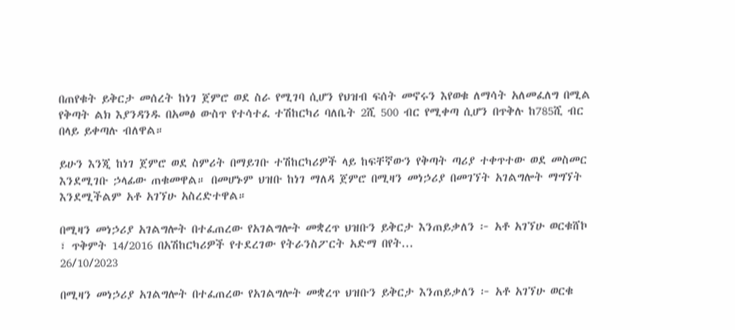በጠየቁት ይቅርታ መሰረት ከነገ ጀምሮ ወደ ስራ የሚገባ ሲሆን የህዝብ ፍሰት መኖሩን እየወቁ ለማሳት አለመፈለግ በሚል የቅጣት ልክ እያንዳንዱ በአመፅ ውስጥ የተሳተፈ ተሽከርካሪ ባለቤት 2ሺ 500 ብር የሚቀጣ ሲሆን በጥቅሉ ከ785ሺ ብር በላይ ይቀጣሉ ብለዋል።

ይሁን እንጂ ከነገ ጀምሮ ወደ ስምሪት በማይገቡ ተሽከርካሪዎች ላይ ከፍቸኛውን የቅጣት ጣሪያ ተቀጥተው ወደ መስመር እንደሚገቡ ኃላፊው ጠቁመዋል። በመሆኑም ህዝቡ ከነገ ማለዳ ጀምሮ በሚዛን መነኃሪያ በመገኘት አገልግሎት ማግኘት እንደሚችልም አቶ አገኘሁ አስረድተዋል።

በሚዛን መነኃሪያ አገልግሎት በተፈጠረው የአገልግሎት መቋረጥ ህዝቡን ይቅርታ እንጠይቃለን ፦ አቶ አገኘሁ ወርቁሸኮ ፣ ጥቅምት 14/2016 በአሽከርካሪዎች የተደረገው የትራንስፖርት አድማ በየት...
26/10/2023

በሚዛን መነኃሪያ አገልግሎት በተፈጠረው የአገልግሎት መቋረጥ ህዝቡን ይቅርታ እንጠይቃለን ፦ አቶ አገኘሁ ወርቁ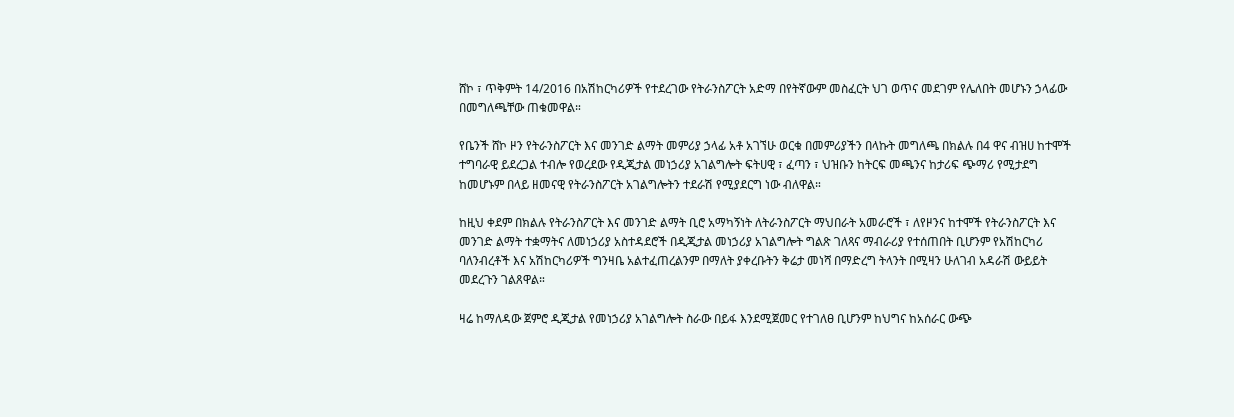ሸኮ ፣ ጥቅምት 14/2016 በአሽከርካሪዎች የተደረገው የትራንስፖርት አድማ በየትኛውም መስፈርት ህገ ወጥና መደገም የሌለበት መሆኑን ኃላፊው በመግለጫቸው ጠቁመዋል።

የቤንች ሸኮ ዞን የትራንስፖርት እና መንገድ ልማት መምሪያ ኃላፊ አቶ አገኘሁ ወርቁ በመምሪያችን በላኩት መግለጫ በክልሉ በ4 ዋና ብዝሀ ከተሞች ተግባራዊ ይደረጋል ተብሎ የወረደው የዲጂታል መነኃሪያ አገልግሎት ፍትሀዊ ፣ ፈጣን ፣ ህዝቡን ከትርፍ መጫንና ከታሪፍ ጭማሪ የሚታደግ ከመሆኑም በላይ ዘመናዊ የትራንስፖርት አገልግሎትን ተደራሽ የሚያደርግ ነው ብለዋል።

ከዚህ ቀደም በክልሉ የትራንስፖርት እና መንገድ ልማት ቢሮ አማካኝነት ለትራንስፖርት ማህበራት አመራሮች ፣ ለየዞንና ከተሞች የትራንስፖርት እና መንገድ ልማት ተቋማትና ለመነኃሪያ አስተዳደሮች በዲጂታል መነኃሪያ አገልግሎት ግልጽ ገለጻና ማብራሪያ የተሰጠበት ቢሆንም የአሽከርካሪ ባለንብረቶች እና አሽከርካሪዎች ግንዛቤ አልተፈጠረልንም በማለት ያቀረቡትን ቅሬታ መነሻ በማድረግ ትላንት በሚዛን ሁለገብ አዳራሽ ውይይት መደረጉን ገልጸዋል።

ዛሬ ከማለዳው ጀምሮ ዲጂታል የመነኃሪያ አገልግሎት ስራው በይፋ እንደሚጀመር የተገለፀ ቢሆንም ከህግና ከአሰራር ውጭ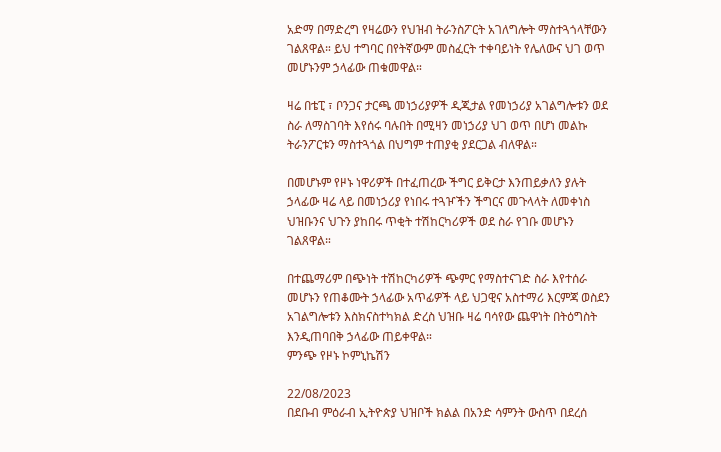አድማ በማድረግ የዛሬውን የህዝብ ትራንስፖርት አገለግሎት ማስተጓጎላቸውን ገልጸዋል። ይህ ተግባር በየትኛውም መስፈርት ተቀባይነት የሌለውና ህገ ወጥ መሆኑንም ኃላፊው ጠቁመዋል።

ዛሬ በቴፒ ፣ ቦንጋና ታርጫ መነኃሪያዎች ዲጂታል የመነኃሪያ አገልግሎቱን ወደ ስራ ለማስገባት እየሰሩ ባሉበት በሚዛን መነኃሪያ ህገ ወጥ በሆነ መልኩ ትራንፖርቱን ማስተጓጎል በህግም ተጠያቂ ያደርጋል ብለዋል።

በመሆኑም የዞኑ ነዋሪዎች በተፈጠረው ችግር ይቅርታ እንጠይቃለን ያሉት ኃላፊው ዛሬ ላይ በመነኃሪያ የነበሩ ተጓዦችን ችግርና መጉላላት ለመቀነስ ህዝቡንና ህጉን ያከበሩ ጥቂት ተሽከርካሪዎች ወደ ስራ የገቡ መሆኑን ገልጸዋል።

በተጨማሪም በጭነት ተሽከርካሪዎች ጭምር የማስተናገድ ስራ እየተሰራ መሆኑን የጠቆሙት ኃላፊው አጥፊዎች ላይ ህጋዊና አስተማሪ እርምጃ ወስደን አገልግሎቱን እስክናስተካክል ድረስ ህዝቡ ዛሬ ባሳየው ጨዋነት በትዕግስት እንዲጠባበቅ ኃላፊው ጠይቀዋል።
ምንጭ የዞኑ ኮምኒኬሽን

22/08/2023
በደቡብ ምዕራብ ኢትዮጵያ ህዝቦች ክልል በአንድ ሳምንት ውስጥ በደረሰ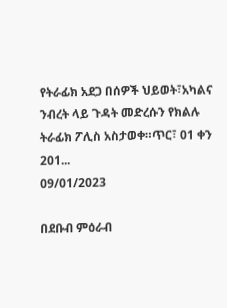የትራፊክ አደጋ በሰዎች ህይወት፣አካልና ንብረት ላይ ጉዳት መድረሱን የክልሉ ትራፊክ ፖሊስ አስታወቀ።ጥር፣ 01 ቀን 201...
09/01/2023

በደቡብ ምዕራብ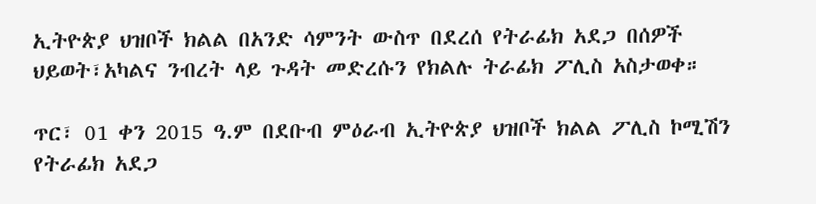ኢትዮጵያ ህዝቦች ክልል በአንድ ሳምንት ውስጥ በደረሰ የትራፊክ አደጋ በሰዎች ህይወት፣አካልና ንብረት ላይ ጉዳት መድረሱን የክልሉ ትራፊክ ፖሊስ አስታወቀ።

ጥር፣ 01 ቀን 2015 ዓ.ም በደቡብ ምዕራብ ኢትዮጵያ ህዝቦች ክልል ፖሊስ ኮሚሽን የትራፊክ አደጋ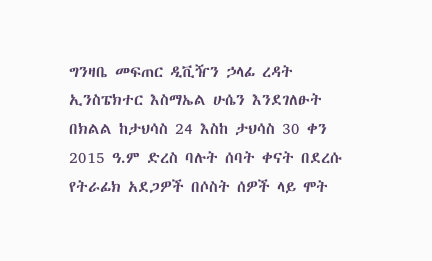ግንዛቤ መፍጠር ዲቪዥን ኃላፊ ረዳት ኢንስፔክተር እስማኤል ሁሴን እንደገለፁት በክልል ከታህሳስ 24 እስከ ታህሳስ 30 ቀን 2015 ዓ.ም ድረስ ባሉት ሰባት ቀናት በደረሱ የትራፊክ አደጋዎች በሶስት ሰዎች ላይ ሞት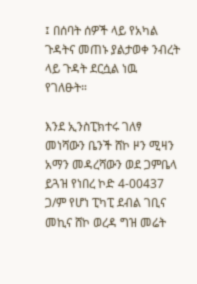፤ በሰባት ሰዎች ላይ የአካል ጉዳትና መጠኑ ያልታወቀ ንብረት ላይ ጉዳት ደርሷል ነዉ የገለፁት።

እንደ ኢንስፒክተሩ ገለፃ መነሻውን ቤንች ሸኮ ዞን ሚዛን አማን መዳረሻውን ወደ ጋምቤላ ይጓዝ የነበረ ኮድ 4-00437 ጋ/ም የሆነ ፒካፒ ደብል ገቢና መኪና ሸኮ ወረዳ ግዝ መሬት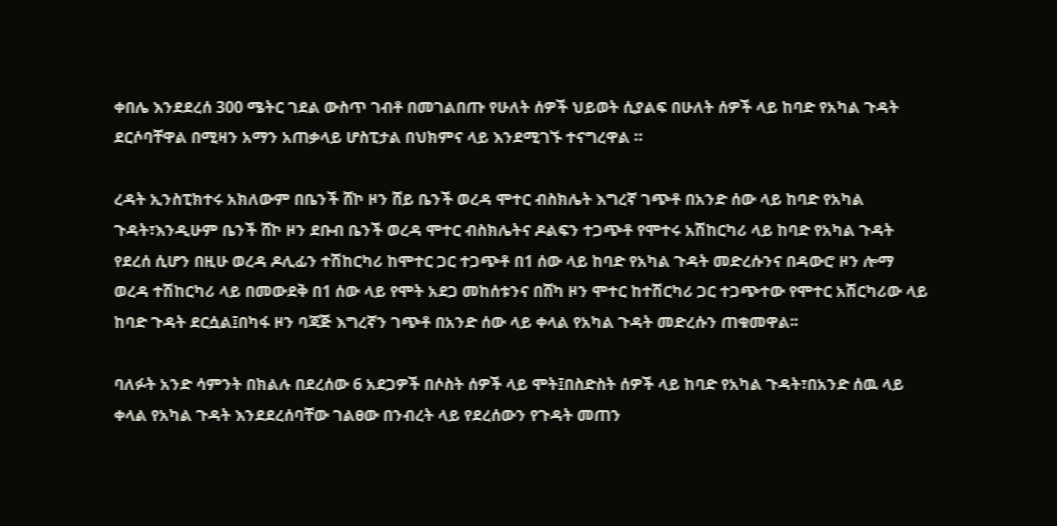ቀበሌ እንደደረሰ 300 ሜትር ገደል ውስጥ ገብቶ በመገልበጡ የሁለት ሰዎች ህይወት ሲያልፍ በሁለት ሰዎች ላይ ከባድ የአካል ጉዳት ደርሶባቸዋል በሚዛን አማን አጠቃላይ ሆስፒታል በህክምና ላይ እንደሚገኙ ተናግረዋል ።

ረዳት ኢንስፒክተሩ አክለውም በቤንች ሸኮ ዞን ሸይ ቤንች ወረዳ ሞተር ብስክሌት እግረኛ ገጭቶ በአንድ ሰው ላይ ከባድ የአካል ጉዳት፣እንዲሁም ቤንች ሸኮ ዞን ደቡብ ቤንች ወረዳ ሞተር ብስክሌትና ዶልፍን ተጋጭቶ የሞተሩ አሽከርካሪ ላይ ከባድ የአካል ጉዳት የደረሰ ሲሆን በዚሁ ወረዳ ዶሊፊን ተሽከርካሪ ከሞተር ጋር ተጋጭቶ በ1 ሰው ላይ ከባድ የአካል ጉዳት መድረሱንና በዳውሮ ዞን ሎማ ወረዳ ተሽከርካሪ ላይ በመውደቅ በ1 ሰው ላይ የሞት አደጋ መከሰቱንና በሸካ ዞን ሞተር ከተሽርካሪ ጋር ተጋጭተው የሞተር አሽርካሪው ላይ ከባድ ጉዳት ደርሷል፤በካፋ ዞን ባጃጅ እግረኛን ገጭቶ በአንድ ሰው ላይ ቀላል የአካል ጉዳት መድረሱን ጠቁመዋል፡፡

ባለፉት አንድ ሳምንት በክልሉ በደረሰው 6 አደጋዎች በሶስት ሰዎች ላይ ሞት፤በስድስት ሰዎች ላይ ከባድ የአካል ጉዳት፣በአንድ ሰዉ ላይ ቀላል የአካል ጉዳት እንደደረሰባቸው ገልፀው በንብረት ላይ የደረሰውን የጉዳት መጠን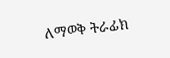ለማወቅ ትራፊክ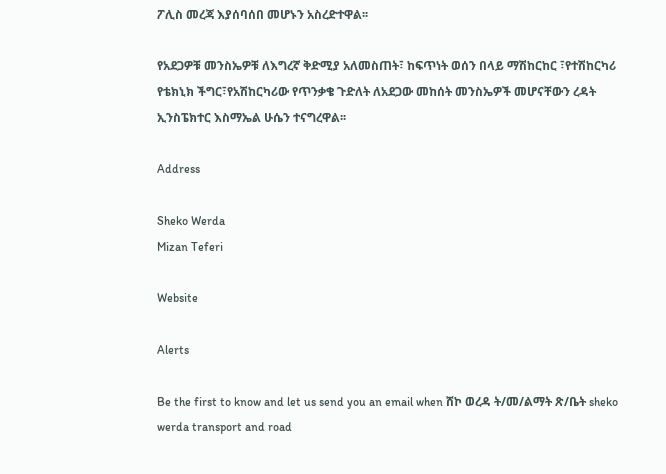ፖሊስ መረጃ እያሰባሰበ መሆኑን አስረድተዋል፡፡

የአደጋዎቹ መንስኤዎቹ ለእግረኛ ቅድሚያ አለመስጠት፣ ከፍጥነት ወሰን በላይ ማሽከርከር ፣የተሽከርካሪ የቴክኒክ ችግር፣የአሽከርካሪው የጥንቃቄ ጉድለት ለአደጋው መከሰት መንስኤዎች መሆናቸውን ረዳት ኢንስፔክተር እስማኤል ሁሴን ተናግረዋል፡፡

Address

Sheko Werda
Mizan Teferi

Website

Alerts

Be the first to know and let us send you an email when ሸኮ ወረዳ ት/መ/ልማት ጽ/ቤት sheko werda transport and road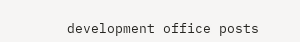development office posts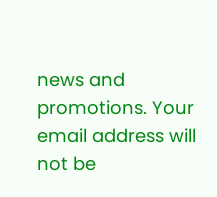news and promotions. Your email address will not be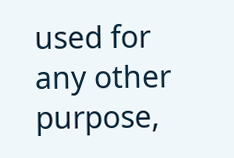used for any other purpose,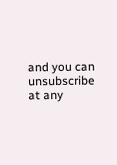and you can unsubscribe at any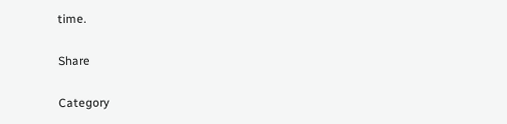time.

Share

Category